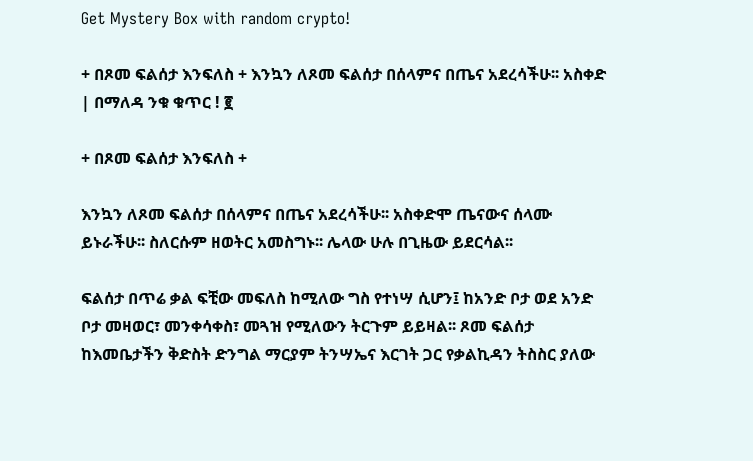Get Mystery Box with random crypto!

+ በጾመ ፍልሰታ እንፍለስ + እንኳን ለጾመ ፍልሰታ በሰላምና በጤና አደረሳችሁ፡፡ አስቀድ | በማለዳ ንቁ ቁጥር ! ፪

+ በጾመ ፍልሰታ እንፍለስ +

እንኳን ለጾመ ፍልሰታ በሰላምና በጤና አደረሳችሁ፡፡ አስቀድሞ ጤናውና ሰላሙ ይኑራችሁ፡፡ ስለርሱም ዘወትር አመስግኑ፡፡ ሌላው ሁሉ በጊዜው ይደርሳል፡፡

ፍልሰታ በጥሬ ቃል ፍቺው መፍለስ ከሚለው ግስ የተነሣ ሲሆን፤ ከአንድ ቦታ ወደ አንድ ቦታ መዛወር፣ መንቀሳቀስ፣ መጓዝ የሚለውን ትርጉም ይይዛል፡፡ ጾመ ፍልሰታ ከእመቤታችን ቅድስት ድንግል ማርያም ትንሣኤና እርገት ጋር የቃልኪዳን ትስስር ያለው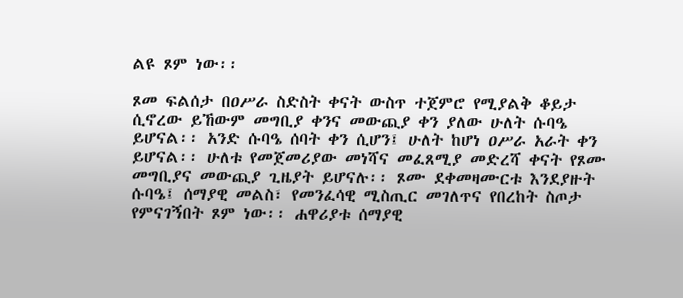ልዩ ጾም ነው፡፡

ጾመ ፍልሰታ በዐሥራ ስድስት ቀናት ውስጥ ተጀምሮ የሚያልቅ ቆይታ ሲኖረው ይኸውም መግቢያ ቀንና መውጪያ ቀን ያለው ሁለት ሱባዔ ይሆናል፡፡ አንድ ሱባዔ ሰባት ቀን ሲሆን፤ ሁለት ከሆነ ዐሥራ አራት ቀን ይሆናል፡፡ ሁለቱ የመጀመሪያው መነሻና መፈጸሚያ መድረሻ ቀናት የጾሙ መግቢያና መውጪያ ጊዜያት ይሆናሉ፡፡ ጾሙ ደቀመዛሙርቱ እንደያዙት ሱባዔ፤ ሰማያዊ መልስ፣ የመንፈሳዊ ሚስጢር መገለጥና የበረከት ስጦታ የምናገኝበት ጾም ነው፡፡ ሐዋሪያቱ ሰማያዊ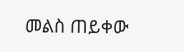መልስ ጠይቀው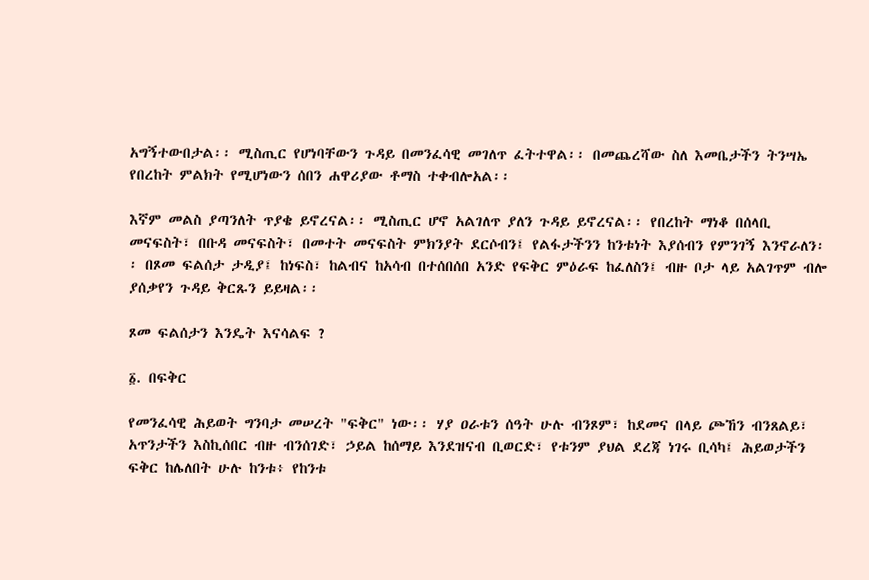አግኝተውበታል፡፡ ሚስጢር የሆነባቸውን ጉዳይ በመንፈሳዊ መገለጥ ፈትተዋል፡፡ በመጨረሻው ስለ እመቤታችን ትንሣኤ የበረከት ምልክት የሚሆነውን ሰበን ሐዋሪያው ቶማስ ተቀብሎአል፡፡

እኛም መልስ ያጣንለት ጥያቄ ይኖረናል፡፡ ሚስጢር ሆኖ አልገለጥ ያለን ጉዳይ ይኖረናል፡፡ የበረከት ማነቆ በሰላቢ መናፍስት፣ በቡዳ መናፍስት፣ በመተት መናፍስት ምክንያት ደርሶብን፤ የልፋታችንን ከንቱነት እያሰብን የምንገኝ እንኖራለን፡፡ በጾመ ፍልሰታ ታዲያ፤ ከነፍስ፣ ከልብና ከአሳብ በተሰበሰበ አንድ የፍቅር ምዕራፍ ከፈለስን፤ ብዙ ቦታ ላይ አልገጥም ብሎ ያሰቃየን ጉዳይ ቅርጹን ይይዛል፡፡

ጾመ ፍልሰታን እንዴት እናሳልፍ ?

፩. በፍቅር

የመንፈሳዊ ሕይወት ግንባታ መሠረት "ፍቅር" ነው፡፡ ሃያ ዐራቱን ሰዓት ሁሉ ብንጾም፣ ከደመና በላይ ጮኸን ብንጸልይ፣ አጥንታችን እስኪሰበር ብዙ ብንሰገድ፣ ኃይል ከሰማይ እንደዝናብ ቢወርድ፣ የቱንም ያህል ደረጃ ነገሩ ቢሳካ፤ ሕይወታችን ፍቅር ከሌለበት ሁሉ ከንቱ፥ የከንቱ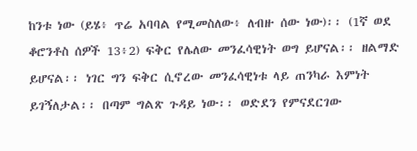ከንቱ ነው (ይሄ፥ ጥሬ አባባል የሚመስለው፥ ለብዙ ሰው ነው)፡፡ (1ኛ ወደ ቆሮንቶስ ሰዎች 13፥2) ፍቅር የሌለው መንፈሳዊነት ወግ ይሆናል፡፡ ዘልማድ ይሆናል፡፡ ነገር ግን ፍቅር ሲኖረው መንፈሳዊነቱ ላይ ጠንካራ እምነት ይገኝለታል፡፡ በጣም ግልጽ ጉዳይ ነው፡፡ ወድደን የምናደርገው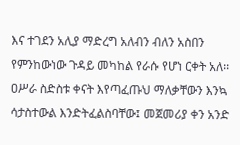እና ተገደን አሊያ ማድረግ አለብን ብለን አስበን የምንከውነው ጉዳይ መካከል የራሱ የሆነ ርቀት አለ፡፡ ዐሥራ ስድስቱ ቀናት እየጣፈጡህ ማለቃቸውን እንኳ ሳታስተውል እንድትፈልስባቸው፤ መጀመሪያ ቀን አንድ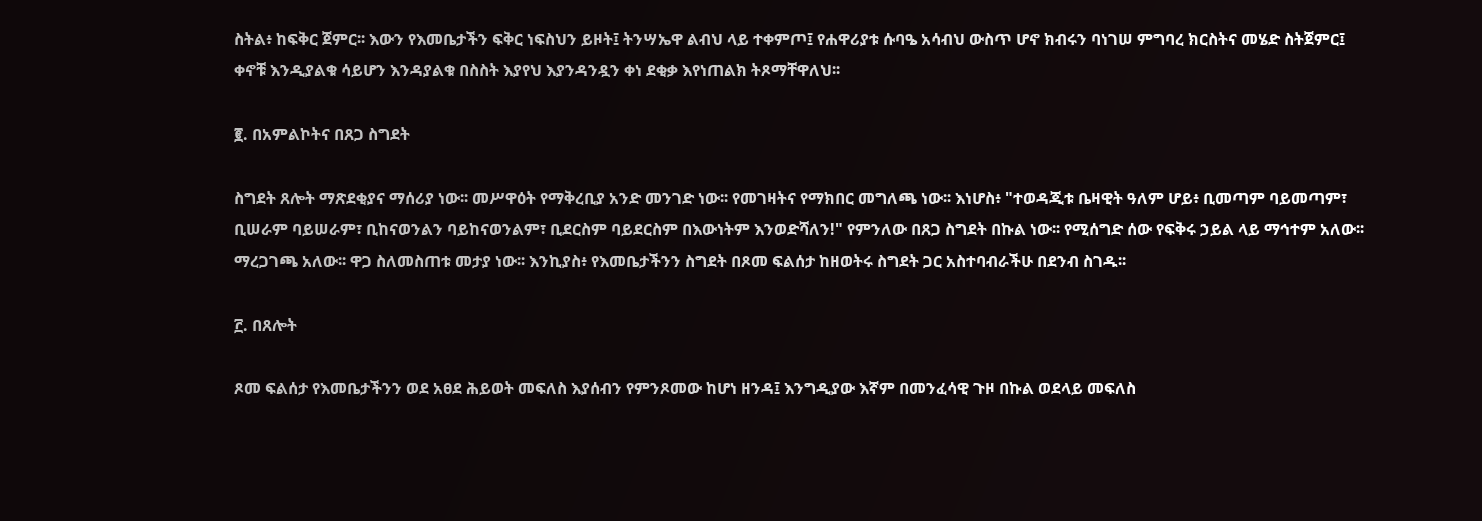ስትል፥ ከፍቅር ጀምር፡፡ እውን የእመቤታችን ፍቅር ነፍስህን ይዞት፤ ትንሣኤዋ ልብህ ላይ ተቀምጦ፤ የሐዋሪያቱ ሱባዔ አሳብህ ውስጥ ሆኖ ክብሩን ባነገሠ ምግባረ ክርስትና መሄድ ስትጀምር፤ ቀኖቹ እንዲያልቁ ሳይሆን እንዳያልቁ በስስት እያየህ እያንዳንዷን ቀነ ደቂቃ እየነጠልክ ትጾማቸዋለህ፡፡

፪. በአምልኮትና በጸጋ ስግደት

ስግደት ጸሎት ማጽደቂያና ማሰሪያ ነው፡፡ መሥዋዕት የማቅረቢያ አንድ መንገድ ነው፡፡ የመገዛትና የማክበር መግለጫ ነው፡፡ እነሆስ፥ "ተወዳጂቱ ቤዛዊት ዓለም ሆይ፥ ቢመጣም ባይመጣም፣ ቢሠራም ባይሠራም፣ ቢከናወንልን ባይከናወንልም፣ ቢደርስም ባይደርስም በእውነትም እንወድሻለን!" የምንለው በጸጋ ስግደት በኩል ነው፡፡ የሚሰግድ ሰው የፍቅሩ ኃይል ላይ ማኅተም አለው፡፡ ማረጋገጫ አለው፡፡ ዋጋ ስለመስጠቱ መታያ ነው፡፡ እንኪያስ፥ የእመቤታችንን ስግደት በጾመ ፍልሰታ ከዘወትሩ ስግደት ጋር አስተባብራችሁ በደንብ ስገዱ፡፡

፫. በጸሎት

ጾመ ፍልሰታ የእመቤታችንን ወደ አፀደ ሕይወት መፍለስ እያሰብን የምንጾመው ከሆነ ዘንዳ፤ እንግዲያው እኛም በመንፈሳዊ ጉዞ በኩል ወደላይ መፍለስ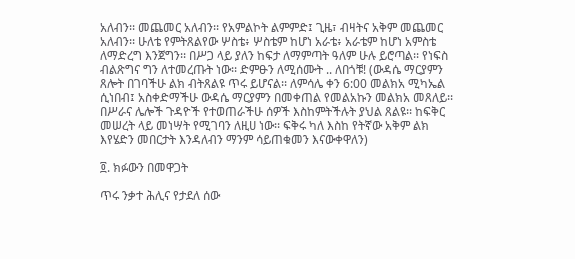አለብን፡፡ መጨመር አለብን፡፡ የአምልኮት ልምምድ፤ ጊዜ፣ ብዛትና አቅም መጨመር አለብን፡፡ ሁለቴ የምትጸልየው ሦስቴ፥ ሦስቴም ከሆነ አራቴ፥ አራቴም ከሆነ አምስቴ ለማድረግ እንጀግን፡፡ በሥጋ ላይ ያለን ከፍታ ለማምጣት ዓለም ሁሉ ይሮጣል፡፡ የነፍስ ብልጽግና ግን ለተመረጡት ነው፡፡ ድምፁን ለሚሰሙት .. ለበጎቹ! (ውዳሴ ማርያምን ጸሎት በገባችሁ ልክ ብትጸልዩ ጥሩ ይሆናል፡፡ ለምሳሌ ቀን 6:00 መልክአ ሚካኤል ሲነበብ፤ አስቀድማችሁ ውዳሴ ማርያምን በመቀጠል የመልአኩን መልክአ መጸለይ፡፡ በሥራና ሌሎች ጉዳዮች የተወጠራችሁ ሰዎች እስከምትችሉት ያህል ጸልዩ፡፡ ከፍቅር መሠረት ላይ መነሣት የሚገባን ለዚሀ ነው፡፡ ፍቅሩ ካለ እስከ የትኛው አቅም ልክ እየሄድን መበርታት እንዳለብን ማንም ሳይጠቁመን እናውቀዋለን)

፬. ክፉውን በመዋጋት

ጥሩ ንቃተ ሕሊና የታደለ ሰው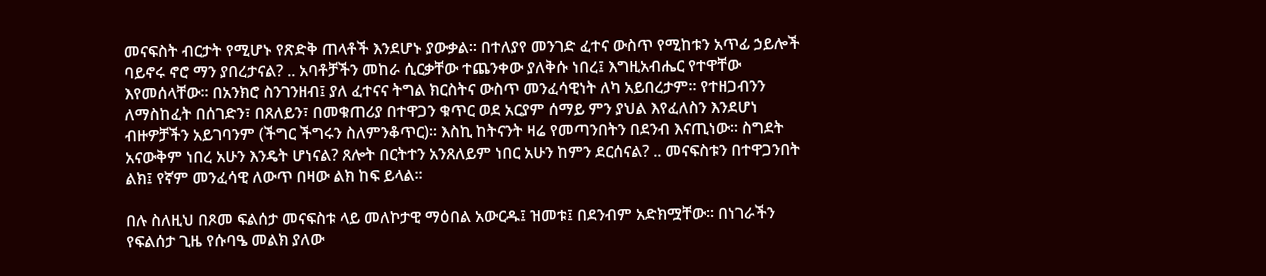መናፍስት ብርታት የሚሆኑ የጽድቅ ጠላቶች እንደሆኑ ያውቃል፡፡ በተለያየ መንገድ ፈተና ውስጥ የሚከቱን አጥፊ ኃይሎች ባይኖሩ ኖሮ ማን ያበረታናል? .. አባቶቻችን መከራ ሲርቃቸው ተጨንቀው ያለቅሱ ነበረ፤ እግዚአብሔር የተዋቸው እየመሰላቸው፡፡ በአንክሮ ስንገንዘብ፤ ያለ ፈተናና ትግል ክርስትና ውስጥ መንፈሳዊነት ለካ አይበረታም፡፡ የተዘጋብንን ለማስከፈት በሰገድን፣ በጸለይን፣ በመቁጠሪያ በተዋጋን ቁጥር ወደ አርያም ሰማይ ምን ያህል እየፈለስን እንደሆነ ብዙዎቻችን አይገባንም (ችግር ችግሩን ስለምንቆጥር)፡፡ እስኪ ከትናንት ዛሬ የመጣንበትን በደንብ እናጢነው፡፡ ስግደት አናውቅም ነበረ አሁን እንዴት ሆነናል? ጸሎት በርትተን አንጸለይም ነበር አሁን ከምን ደርሰናል? .. መናፍስቱን በተዋጋንበት ልክ፤ የኛም መንፈሳዊ ለውጥ በዛው ልክ ከፍ ይላል፡፡

በሉ ስለዚህ በጾመ ፍልሰታ መናፍስቱ ላይ መለኮታዊ ማዕበል አውርዱ፤ ዝመቱ፤ በደንብም አድክሟቸው፡፡ በነገራችን የፍልሰታ ጊዜ የሱባዔ መልክ ያለው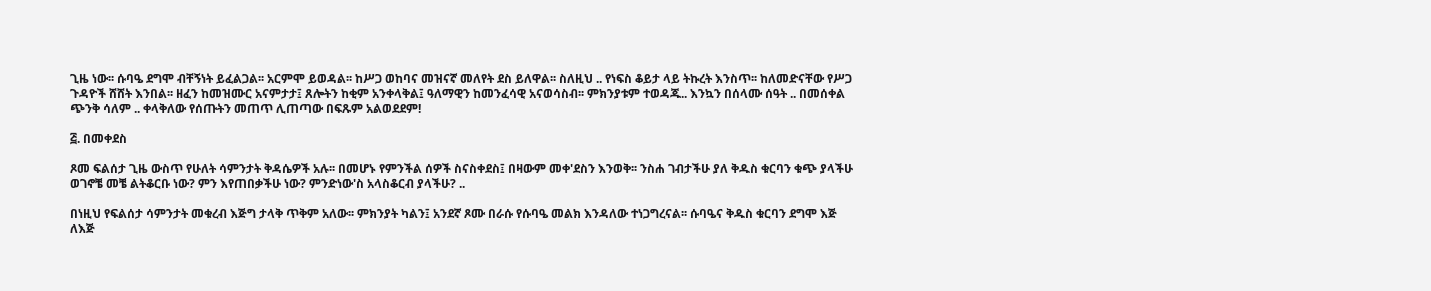ጊዜ ነው፡፡ ሱባዔ ደግሞ ብቸኝነት ይፈልጋል፡፡ አርምሞ ይወዳል፡፡ ከሥጋ ወከባና መዝናኛ መለየት ደስ ይለዋል፡፡ ስለዚህ .. የነፍስ ቆይታ ላይ ትኩረት እንስጥ፡፡ ከለመድናቸው የሥጋ ጉዳዮች ሸሸት እንበል፡፡ ዘፈን ከመዝሙር አናምታታ፤ ጸሎትን ከቂም አንቀላቅል፤ ዓለማዊን ከመንፈሳዊ አናወሳስብ፡፡ ምክንያቱም ተወዳጁ.. እንኳን በሰላሙ ሰዓት .. በመሰቀል ጭንቅ ሳለም .. ቀላቅለው የሰጡትን መጠጥ ሊጠጣው በፍጹም አልወደደም!

፭. በመቀደስ

ጾመ ፍልሰታ ጊዜ ውስጥ የሁለት ሳምንታት ቅዳሴዎች አሉ፡፡ በመሆኑ የምንችል ሰዎች ስናስቀደስ፤ በዛውም መቀ'ደስን እንወቅ፡፡ ንስሐ ገብታችሁ ያለ ቅዱስ ቁርባን ቁጭ ያላችሁ ወገኖቼ መቼ ልትቆርቡ ነው? ምን እየጠበቃችሁ ነው? ምንድነው'ስ አላስቆርብ ያላችሁ? ..

በነዚህ የፍልሰታ ሳምንታት መቁረብ እጅግ ታላቅ ጥቅም አለው፡፡ ምክንያት ካልን፤ አንደኛ ጾሙ በራሱ የሱባዔ መልክ እንዳለው ተነጋግረናል፡፡ ሱባዔና ቅዱስ ቁርባን ደግሞ እጅ ለእጅ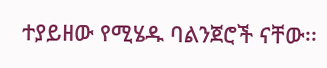ተያይዘው የሚሄዱ ባልንጀሮች ናቸው፡፡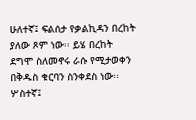ሁለተኛ፤ ፍልሰታ የቃልኪዳን በረከት ያለው ጾም ነው፡፡ ይሄ በረከት ደግሞ ስለመኖሩ ራሱ የሚታወቀን በቅዱስ ቁርባን ስንቀደስ ነው፡፡ ሦስተኛ፤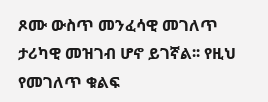ጾሙ ውስጥ መንፈሳዊ መገለጥ ታሪካዊ መዝገብ ሆኖ ይገኛል፡፡ የዚህ የመገለጥ ቁልፍ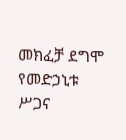መክፈቻ ደግሞ የመድኃኒቱ ሥጋና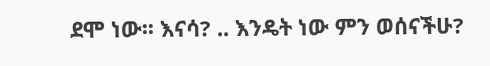ደሞ ነው፡፡ እናሳ? .. እንዴት ነው ምን ወሰናችሁ?